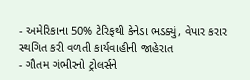- અમેરિકાના 50% ટેરિફથી કેનેડા ભડક્યું, વેપાર કરાર સ્થગિત કરી વળતી કાર્યવાહીની જાહેરાત
- ગૌતમ ગંભીરનો ટ્રોલર્સને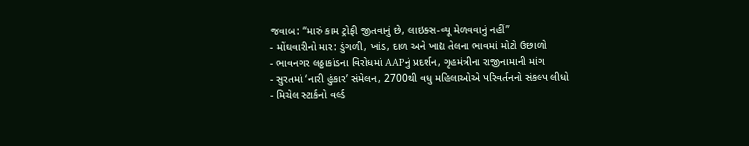જવાબ: “મારું કામ ટ્રોફી જીતવાનું છે, લાઇક્સ-વ્યૂ મેળવવાનું નહીં”
- મોંઘવારીનો માર: ડુંગળી, ખાંડ, દાળ અને ખાદ્ય તેલના ભાવમાં મોટો ઉછાળો
- ભાવનગર લઠ્ઠાકાંડના વિરોધમાં AAPનું પ્રદર્શન, ગૃહમંત્રીના રાજીનામાની માંગ
- સુરતમાં ‘નારી હુંકાર’ સંમેલન, 2700થી વધુ મહિલાઓએ પરિવર્તનનો સંકલ્પ લીધો
- મિચેલ સ્ટાર્કનો વર્લ્ડ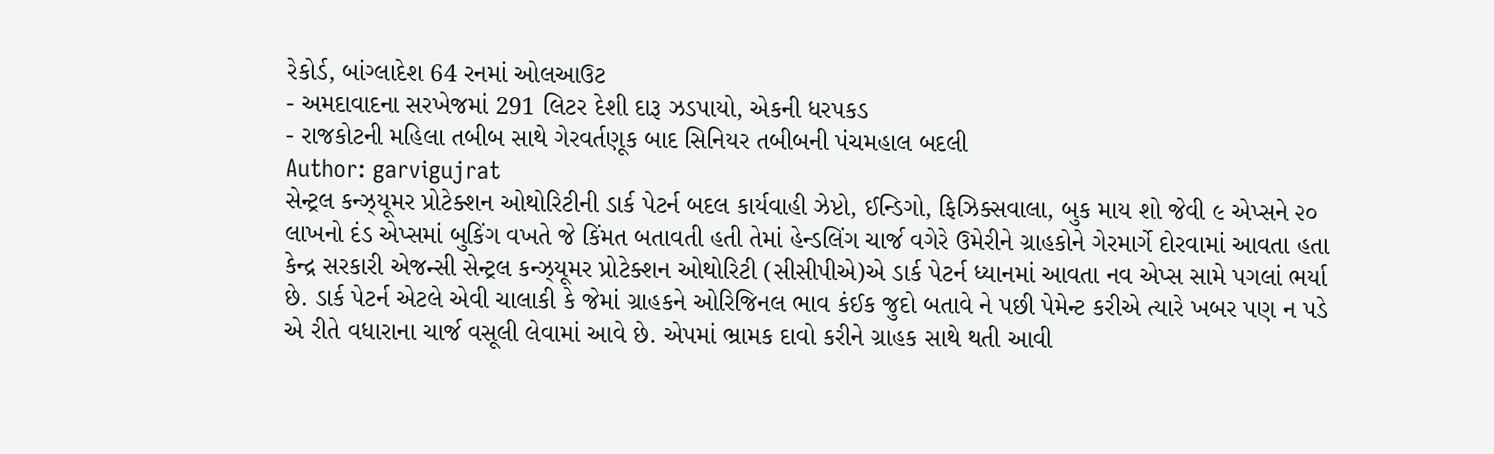રેકોર્ડ, બાંગ્લાદેશ 64 રનમાં ઓલઆઉટ
- અમદાવાદના સરખેજમાં 291 લિટર દેશી દારૂ ઝડપાયો, એકની ધરપકડ
- રાજકોટની મહિલા તબીબ સાથે ગેરવર્તણૂક બાદ સિનિયર તબીબની પંચમહાલ બદલી
Author: garvigujrat
સેન્ટ્રલ કન્ઝ્યૂમર પ્રોટેક્શન ઓથોરિટીની ડાર્ક પેટર્ન બદલ કાર્યવાહી ઝેપ્ટો, ઈન્ડિગો, ફિઝિક્સવાલા, બુક માય શો જેવી ૯ એપ્સને ૨૦ લાખનો દંડ એપ્સમાં બુકિંગ વખતે જે કિંમત બતાવતી હતી તેમાં હેન્ડલિંગ ચાર્જ વગેરે ઉમેરીને ગ્રાહકોને ગેરમાર્ગે દોરવામાં આવતા હતા કેન્દ્ર સરકારી એજન્સી સેન્ટ્રલ કન્ઝ્યૂમર પ્રોટેક્શન ઓથોરિટી (સીસીપીએ)એ ડાર્ક પેટર્ન ધ્યાનમાં આવતા નવ એપ્સ સામે પગલાં ભર્યા છે. ડાર્ક પેટર્ન એટલે એવી ચાલાકી કે જેમાં ગ્રાહકને ઓરિજિનલ ભાવ કંઈક જુદો બતાવે ને પછી પેમેન્ટ કરીએ ત્યારે ખબર પણ ન પડે એ રીતે વધારાના ચાર્જ વસૂલી લેવામાં આવે છે. એપમાં ભ્રામક દાવો કરીને ગ્રાહક સાથે થતી આવી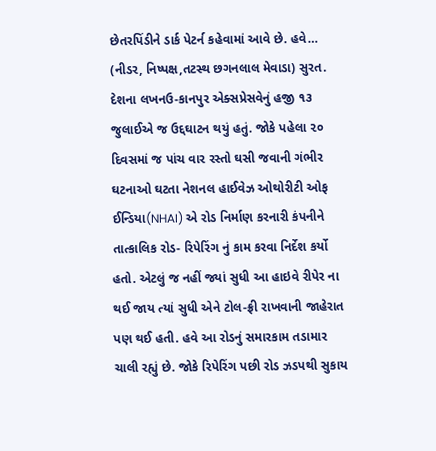છેતરપિંડીને ડાર્ક પેટર્ન કહેવામાં આવે છે. હવે…
(નીડર, નિષ્પક્ષ,તટસ્થ છગનલાલ મેવાડા) સુરત. દેશના લખનઉ-કાનપુર એક્સપ્રેસવેનું હજી ૧૩ જુલાઈએ જ ઉદ્દઘાટન થયું હતું. જોકે પહેલા ૨૦ દિવસમાં જ પાંચ વાર રસ્તો ઘસી જવાની ગંભીર ઘટનાઓ ઘટતા નેશનલ હાઈવેઝ ઓથોરીટી ઓફ ઈન્ડિયા(NHAI) એ રોડ નિર્માણ કરનારી કંપનીને તાત્કાલિક રોડ- રિપેરિંગ નું કામ કરવા નિર્દેશ કર્યો હતો. એટલું જ નહીં જ્યાં સુધી આ હાઇવે રીપેર ના થઈ જાય ત્યાં સુધી એને ટોલ-ફ્રી રાખવાની જાહેરાત પણ થઈ હતી. હવે આ રોડનું સમારકામ તડામાર ચાલી રહ્યું છે. જોકે રિપેરિંગ પછી રોડ ઝડપથી સુકાય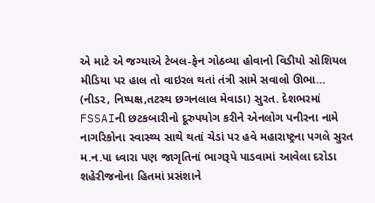એ માટે એ જગ્યાએ ટેબલ-ફેન ગોઠવ્યા હોવાનો વિડીયો સોશિયલ મીડિયા પર હાલ તો વાઇરલ થતાં તંત્રી સામે સવાલો ઊભા…
(નીડર, નિષ્પક્ષ,તટસ્થ છગનલાલ મેવાડા) સુરત. દેશભરમાં FSSAIની છટકબારીનો દૂરુપયોગ કરીને એનલોગ પનીરના નામે નાગરિકોના સ્વાસ્થ્ય સાથે થતાં ચેડાં પર હવે મહારાષ્ટ્રના પગલે સુરત મ.ન.પા ધ્વારા પણ જાગૃતિનાં ભાગરૂપે પાડવામાં આવેલા દરોડા શહેરીજનોના હિતમાં પ્રસંશાને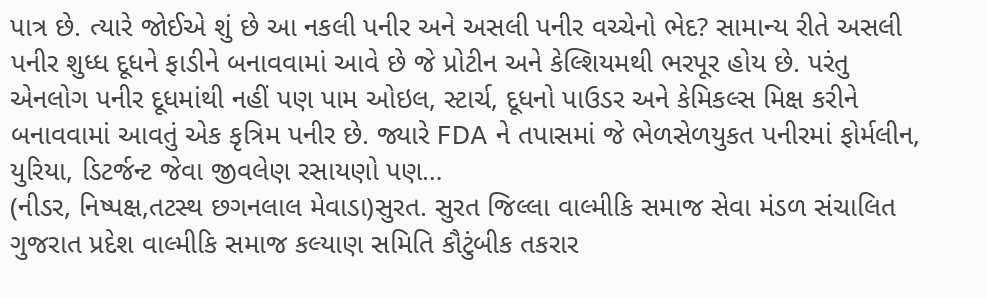પાત્ર છે. ત્યારે જોઈએ શું છે આ નકલી પનીર અને અસલી પનીર વચ્ચેનો ભેદ? સામાન્ય રીતે અસલી પનીર શુધ્ધ દૂધને ફાડીને બનાવવામાં આવે છે જે પ્રોટીન અને કેલ્શિયમથી ભરપૂર હોય છે. પરંતુ એનલોગ પનીર દૂધમાંથી નહીં પણ પામ ઓઇલ, સ્ટાર્ચ, દૂધનો પાઉડર અને કેમિકલ્સ મિક્ષ કરીને બનાવવામાં આવતું એક કૃત્રિમ પનીર છે. જ્યારે FDA ને તપાસમાં જે ભેળસેળયુકત પનીરમાં ફોર્મલીન, યુરિયા, ડિટર્જન્ટ જેવા જીવલેણ રસાયણો પણ…
(નીડર, નિષ્પક્ષ,તટસ્થ છગનલાલ મેવાડા)સુરત. સુરત જિલ્લા વાલ્મીકિ સમાજ સેવા મંડળ સંચાલિત ગુજરાત પ્રદેશ વાલ્મીકિ સમાજ કલ્યાણ સમિતિ કૌટુંબીક તકરાર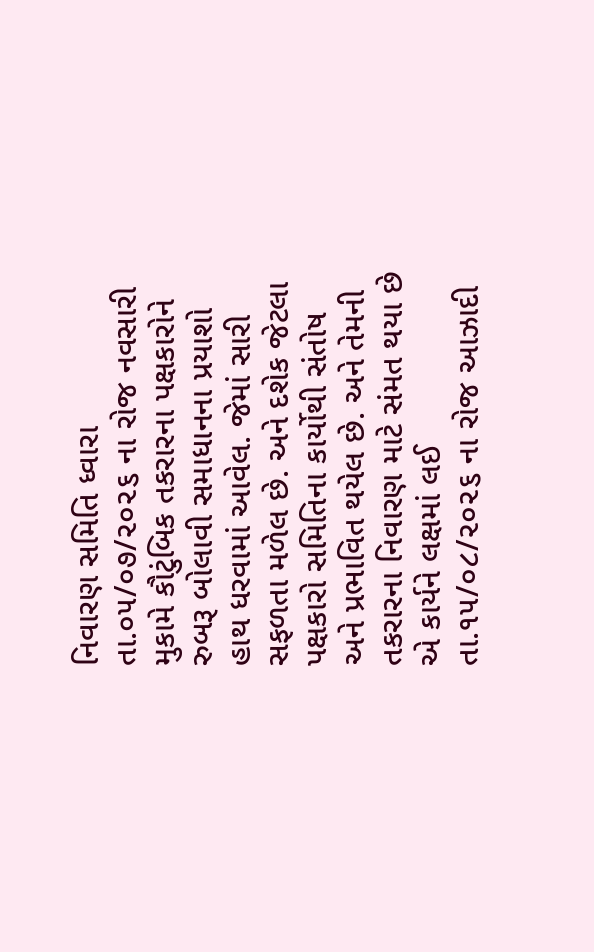નિવારણ સમિતિ ધ્વારા તા.૦૫/૦૭/૨૦૨૬ ના રોજ નવસારી મુકામે કૌટુંબિક તકરારના પક્ષકારોને રુબરૂ બોલાવી સમાધાનના પ્રયાશો હાથ ધરવામાં આવેલ. જેમાં સારી સફળતા મળેલ છે. અને દશેક જેટલા પક્ષકારો સમિતિના કાર્યોથી સંતોષ અને પ્રભાવિત થયેલ છે. અને તેમની તકરારના નિવારણ માટે સંમત થયા છે એ કાર્યને લક્ષમાં લઈ તા.૧૫/૦૮/૨૦૨૬ ના રોજ આઝાદી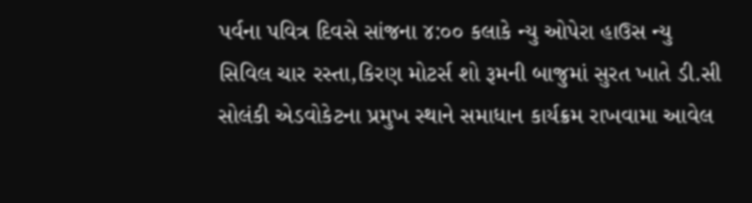પર્વના પવિત્ર દિવસે સાંજના ૪:૦૦ કલાકે ન્યુ ઓપેરા હાઉસ ન્યુ સિવિલ ચાર રસ્તા,કિરણ મોટર્સ શો રૂમની બાજુમાં સુરત ખાતે ડી.સી સોલંકી એડવોકેટના પ્રમુખ સ્થાને સમાધાન કાર્યક્રમ રાખવામા આવેલ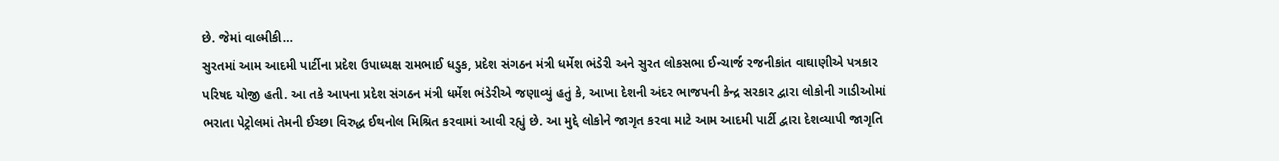છે. જેમાં વાલ્મીકી…
સુરતમાં આમ આદમી પાર્ટીના પ્રદેશ ઉપાધ્યક્ષ રામભાઈ ધડુક, પ્રદેશ સંગઠન મંત્રી ધર્મેશ ભંડેરી અને સુરત લોકસભા ઈન્ચાર્જ રજનીકાંત વાઘાણીએ પત્રકાર પરિષદ યોજી હતી. આ તકે આપના પ્રદેશ સંગઠન મંત્રી ધર્મેશ ભંડેરીએ જણાવ્યું હતું કે, આખા દેશની અંદર ભાજપની કેન્દ્ર સરકાર દ્વારા લોકોની ગાડીઓમાં ભરાતા પેટ્રોલમાં તેમની ઈચ્છા વિરુદ્ધ ઈથનોલ મિશ્રિત કરવામાં આવી રહ્યું છે. આ મુદ્દે લોકોને જાગૃત કરવા માટે આમ આદમી પાર્ટી દ્વારા દેશવ્યાપી જાગૃતિ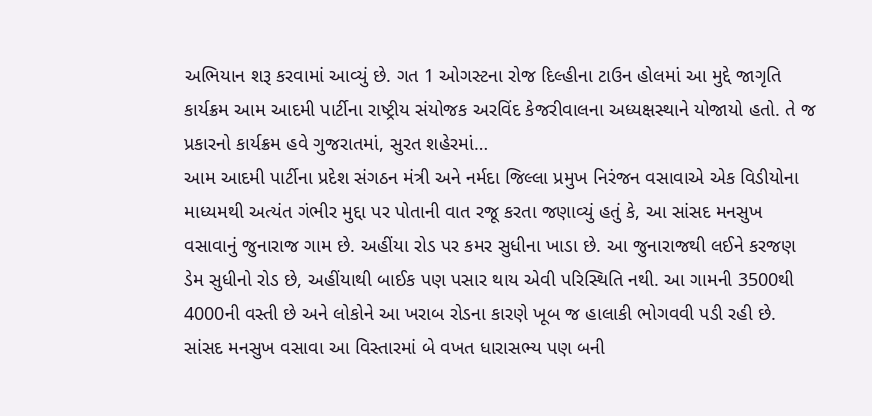અભિયાન શરૂ કરવામાં આવ્યું છે. ગત 1 ઓગસ્ટના રોજ દિલ્હીના ટાઉન હોલમાં આ મુદ્દે જાગૃતિ કાર્યક્રમ આમ આદમી પાર્ટીના રાષ્ટ્રીય સંયોજક અરવિંદ કેજરીવાલના અધ્યક્ષસ્થાને યોજાયો હતો. તે જ પ્રકારનો કાર્યક્રમ હવે ગુજરાતમાં, સુરત શહેરમાં…
આમ આદમી પાર્ટીના પ્રદેશ સંગઠન મંત્રી અને નર્મદા જિલ્લા પ્રમુખ નિરંજન વસાવાએ એક વિડીયોના માધ્યમથી અત્યંત ગંભીર મુદ્દા પર પોતાની વાત રજૂ કરતા જણાવ્યું હતું કે, આ સાંસદ મનસુખ વસાવાનું જુનારાજ ગામ છે. અહીંયા રોડ પર કમર સુધીના ખાડા છે. આ જુનારાજથી લઈને કરજણ ડેમ સુધીનો રોડ છે, અહીંયાથી બાઈક પણ પસાર થાય એવી પરિસ્થિતિ નથી. આ ગામની 3500થી 4000ની વસ્તી છે અને લોકોને આ ખરાબ રોડના કારણે ખૂબ જ હાલાકી ભોગવવી પડી રહી છે. સાંસદ મનસુખ વસાવા આ વિસ્તારમાં બે વખત ધારાસભ્ય પણ બની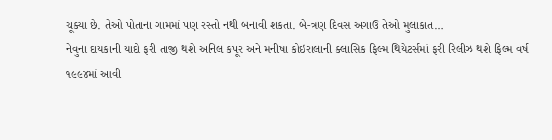ચૂક્યા છે. તેઓ પોતાના ગામમાં પણ રસ્તો નથી બનાવી શકતા. બે-ત્રણ દિવસ અગાઉ તેઓ મુલાકાત…
નેવુના દાયકાની યાદો ફરી તાજી થશે અનિલ કપૂર અને મનીષા કોઇરાલાની ક્લાસિક ફિલ્મ થિયેટર્સમાં ફરી રિલીઝ થશે ફિલ્મ વર્ષ ૧૯૯૪માં આવી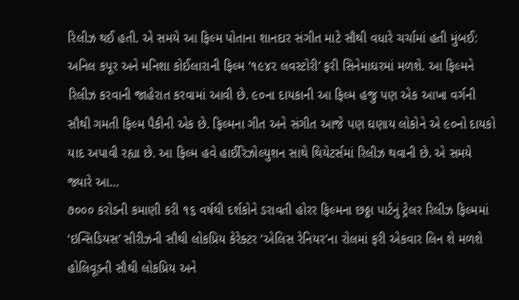રિલીઝ થઈ હતી. એ સમયે આ ફિલ્મ પોતાના શાનદાર સંગીત માટે સૌથી વધારે ચર્ચામાં હતી મુંબઈ: અનિલ કપૂર અને મનિશા કોઈલારાની ફિલ્મ ‘૧૯૪૨ લવસ્ટોરી’ ફરી સિનેમાઘરમાં મળશે. આ ફિલ્મને રિલીઝ કરવાની જાહેરાત કરવામાં આવી છે. ૯૦ના દાયકાની આ ફિલ્મ હજુ પણ એક આખા વર્ગની સૌથી ગમતી ફિલ્મ પૈકીની એક છે. ફિલ્મના ગીત અને સંગીત આજે પણ ઘણાય લોકોને એ ૯૦નો દાયકો યાદ અપાવી રહ્યા છે. આ ફિલ્મ હવે હાઈરિઝોલ્યુશન સાથે થિયેટર્સમાં રિલીઝ થવાની છે. એ સમયે જ્યારે આ…
૭૦૦૦ કરોડની કમાણી કરી ૧૬ વર્ષથી દર્શકોને ડરાવતી હોરર ફિલ્મના છઠ્ઠા પાર્ટનું ટ્રેલર રિલીઝ ફિલ્મમાં ‘ઇન્સિડિયસ’ સીરીઝની સૌથી લોકપ્રિય કેરેક્ટર ‘એલિસ રેનિયર’ના રોલમાં ફરી એકવાર લિન શે મળશે હોલિવૂડની સૌથી લોકપ્રિય અને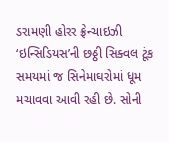ડરામણી હોરર ફ્રેન્ચાઇઝી ‘ઇન્સિડિયસ’ની છઠ્ઠી સિક્વલ ટૂંક સમયમાં જ સિનેમાઘરોમાં ધૂમ મચાવવા આવી રહી છે. સોની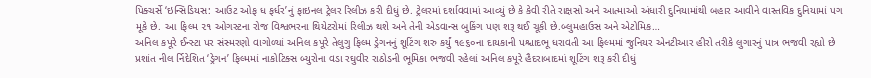પિક્ચર્સે ‘ઇન્સિડિયસ: આઉટ ઓફ ધ ફર્ધર’નું ફાઇનલ ટ્રેલર રિલીઝ કરી દીધું છે. ટ્રેલરમાં દર્શાવવામાં આવ્યું છે કે કેવી રીતે રાક્ષસો અને આત્માઓ અંધારી દુનિયામાંથી બહાર આવીને વાસ્તવિક દુનિયામાં પગ મૂકે છે. આ ફિલ્મ ૨૧ ઓગસ્ટના રોજ વિશ્વભરના થિયેટરોમાં રિલીઝ થશે અને તેની એડવાન્સ બુકિંગ પણ શરૂ થઈ ચૂકી છે.બ્લુમહાઉસ અને એટોમિક…
અનિલ કપૂરે ઈન્સ્ટા પર સંસ્મરણો વાગોળ્યાં અનિલ કપૂરે તેલુગુ ફિલ્મ ડ્રેગનનું શૂટિંગ શરુ કર્યું ૧૯૬૦ના દાયકાની પશ્ચાદભૂ ધરાવતી આ ફિલ્મમાં જુનિયર એનટીઆર હીરો તરીકે લુગારનું પાત્ર ભજવી રહ્યો છે પ્રશાંત નીલ ર્નિદેશિત ‘ડ્રેગન’ ફિલ્મમાં નાકોટિક્સ બ્યુરોના વડા રઘુવીર રાઠોડની ભૂમિકા ભજવી રહેલાં અનિલ કપૂરે હૈદરાબાદમાં શૂટિંગ શરૂ કરી દીધું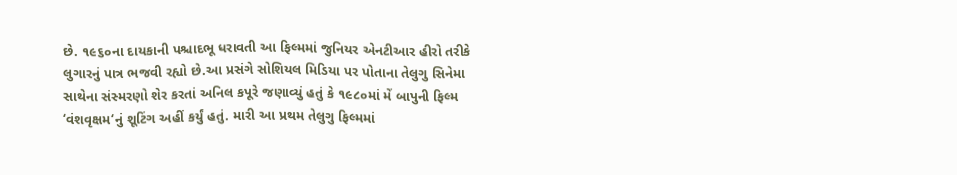છે. ૧૯૬૦ના દાયકાની પશ્ચાદભૂ ધરાવતી આ ફિલ્મમાં જુનિયર એનટીઆર હીરો તરીકે લુગારનું પાત્ર ભજવી રહ્યો છે.આ પ્રસંગે સોશિયલ મિડિયા પર પોતાના તેલુગુ સિનેમા સાથેના સંસ્મરણો શેર કરતાં અનિલ કપૂરે જણાવ્યું હતું કે ૧૯૮૦માં મેં બાપુની ફિલ્મ ‘વંશવૃક્ષમ‘નું શૂટિંગ અહીં કર્યું હતું. મારી આ પ્રથમ તેલુગુ ફિલ્મમાં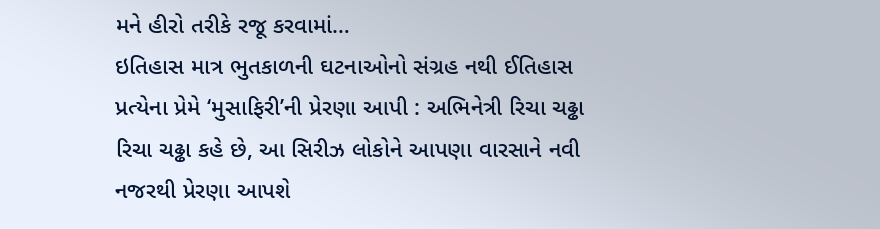મને હીરો તરીકે રજૂ કરવામાં…
ઇતિહાસ માત્ર ભુતકાળની ઘટનાઓનો સંગ્રહ નથી ઈતિહાસ પ્રત્યેના પ્રેમે ‘મુસાફિરી’ની પ્રેરણા આપી : અભિનેત્રી રિચા ચઢ્ઢા રિચા ચઢ્ઢા કહે છે, આ સિરીઝ લોકોને આપણા વારસાને નવી નજરથી પ્રેરણા આપશે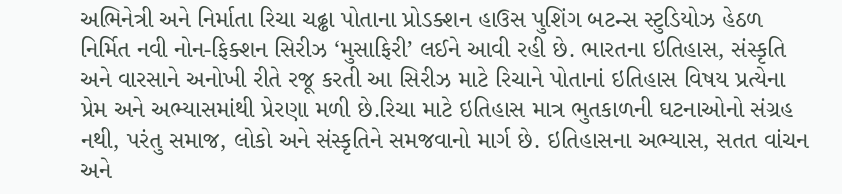અભિનેત્રી અને નિર્માતા રિચા ચઢ્ઢા પોતાના પ્રોડક્શન હાઉસ પુશિંગ બટન્સ સ્ટુડિયોઝ હેઠળ નિર્મિત નવી નોન-ફિક્શન સિરીઝ ‘મુસાફિરી’ લઈને આવી રહી છે. ભારતના ઇતિહાસ, સંસ્કૃતિ અને વારસાને અનોખી રીતે રજૂ કરતી આ સિરીઝ માટે રિચાને પોતાનાં ઇતિહાસ વિષય પ્રત્યેના પ્રેમ અને અભ્યાસમાંથી પ્રેરણા મળી છે.રિચા માટે ઇતિહાસ માત્ર ભુતકાળની ઘટનાઓનો સંગ્રહ નથી, પરંતુ સમાજ, લોકો અને સંસ્કૃતિને સમજવાનો માર્ગ છે. ઇતિહાસના અભ્યાસ, સતત વાંચન અને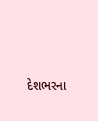દેશભરના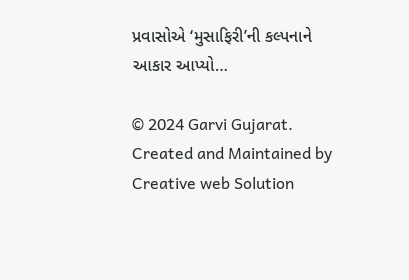પ્રવાસોએ ‘મુસાફિરી’ની કલ્પનાને આકાર આપ્યો…

© 2024 Garvi Gujarat. Created and Maintained by Creative web Solution